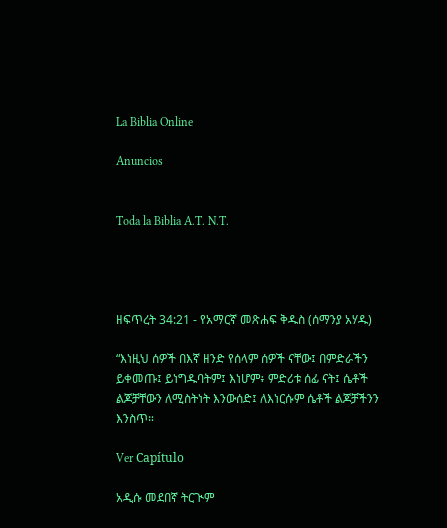La Biblia Online

Anuncios


Toda la Biblia A.T. N.T.




ዘፍጥረት 34:21 - የአማርኛ መጽሐፍ ቅዱስ (ሰማንያ አሃዱ)

“እነዚህ ሰዎች በእኛ ዘንድ የሰላም ሰዎች ናቸው፤ በምድራችን ይቀመጡ፤ ይነግዱባትም፤ እነሆም፥ ምድሪቱ ሰፊ ናት፤ ሴቶች ልጆቻቸውን ለሚስትነት እንውሰድ፤ ለእነርሱም ሴቶች ልጆቻችንን እንስጥ።

Ver Capítulo

አዲሱ መደበኛ ትርጒም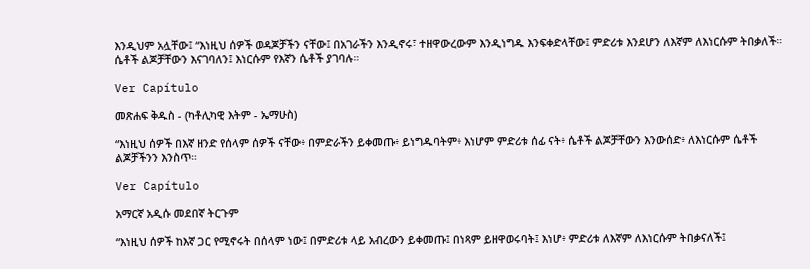እንዲህም አሏቸው፤ “እነዚህ ሰዎች ወዳጆቻችን ናቸው፤ በአገራችን እንዲኖሩ፣ ተዘዋውረውም እንዲነግዱ እንፍቀድላቸው፤ ምድሪቱ እንደሆን ለእኛም ለእነርሱም ትበቃለች። ሴቶች ልጆቻቸውን እናገባለን፤ እነርሱም የእኛን ሴቶች ያገባሉ።

Ver Capítulo

መጽሐፍ ቅዱስ - (ካቶሊካዊ እትም - ኤማሁስ)

“እነዚህ ሰዎች በእኛ ዘንድ የሰላም ሰዎች ናቸው፥ በምድራችን ይቀመጡ፥ ይነግዱባትም፥ እነሆም ምድሪቱ ሰፊ ናት፥ ሴቶች ልጆቻቸውን እንውሰድ፥ ለእነርሱም ሴቶች ልጆቻችንን እንስጥ።

Ver Capítulo

አማርኛ አዲሱ መደበኛ ትርጉም

“እነዚህ ሰዎች ከእኛ ጋር የሚኖሩት በሰላም ነው፤ በምድሪቱ ላይ አብረውን ይቀመጡ፤ በነጻም ይዘዋወሩባት፤ እነሆ፥ ምድሪቱ ለእኛም ለእነርሱም ትበቃናለች፤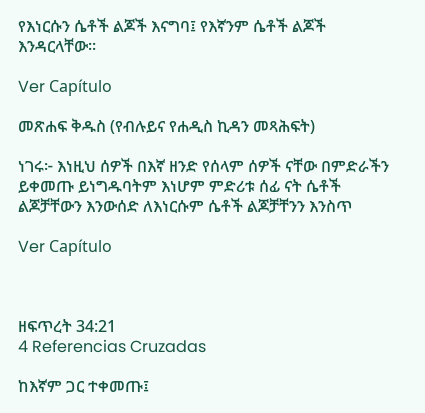የእነርሱን ሴቶች ልጆች እናግባ፤ የእኛንም ሴቶች ልጆች እንዳርላቸው።

Ver Capítulo

መጽሐፍ ቅዱስ (የብሉይና የሐዲስ ኪዳን መጻሕፍት)

ነገሩ፦ እነዚህ ሰዎች በእኛ ዘንድ የሰላም ሰዎች ናቸው በምድራችን ይቀመጡ ይነግዱባትም እነሆም ምድሪቱ ሰፊ ናት ሴቶች ልጆቻቸውን እንውሰድ ለእነርሱም ሴቶች ልጆቻቸንን እንስጥ

Ver Capítulo



ዘፍጥረት 34:21
4 Referencias Cruzadas

ከእኛም ጋር ተቀመጡ፤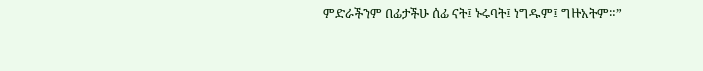ምድራችንም በፊታችሁ ሰፊ ናት፤ ኑሩባት፤ ነግዱም፤ ግዙአትም።”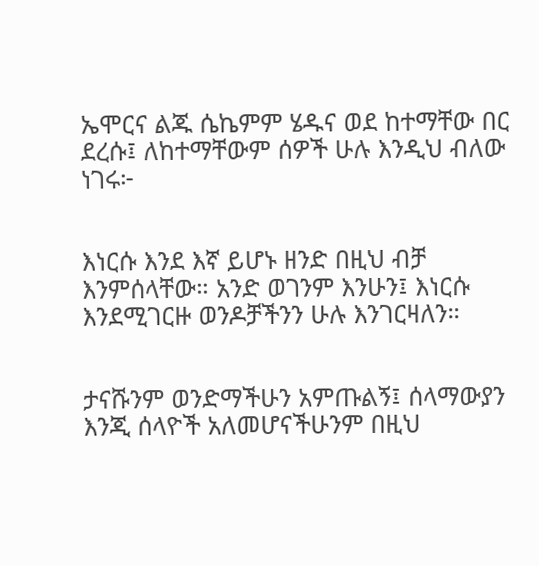ኤሞርና ልጁ ሴኬምም ሄዱና ወደ ከተማቸው በር ደረሱ፤ ለከተማቸውም ሰዎች ሁሉ እንዲህ ብለው ነገሩ፦


እነርሱ እንደ እኛ ይሆኑ ዘንድ በዚህ ብቻ እንምሰላቸው። አንድ ወገንም እንሁን፤ እነርሱ እንደሚገርዙ ወንዶቻችንን ሁሉ እንገርዛለን።


ታናሹንም ወንድማችሁን አምጡልኝ፤ ሰላማውያን እንጂ ሰላዮች አለመሆናችሁንም በዚህ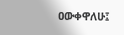ዐውቀዋለሁ፤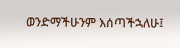ወንድማችሁንም እሰጣችኋለሁ፤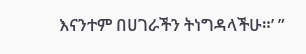እናንተም በሀገራችን ትነግዳላችሁ።’ ”